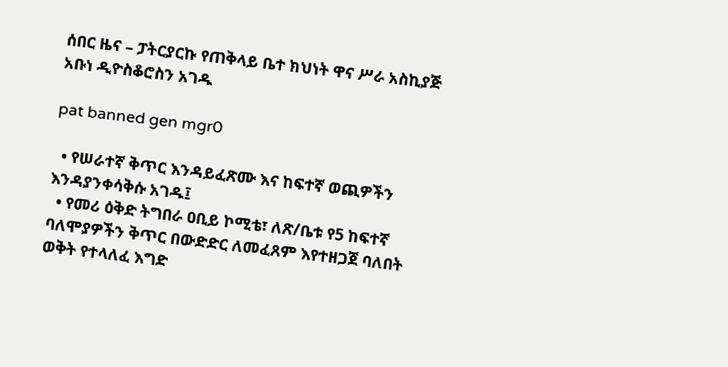ሰበር ዜና – ፓትርያርኩ የጠቅላይ ቤተ ክህነት ዋና ሥራ አስኪያጅ አቡነ ዲዮስቆሮስን አገዱ

pat banned gen mgr0

  • የሠራተኛ ቅጥር እንዳይፈጽሙ እና ከፍተኛ ወጪዎችን እንዳያንቀሳቅሱ አገዱ፤
  • የመሪ ዕቅድ ትግበራ ዐቢይ ኮሚቴ፣ ለጽ/ቤቱ የ5 ከፍተኛ ባለሞያዎችን ቅጥር በውድድር ለመፈጸም እየተዘጋጀ ባለበት ወቅት የተላለፈ እግድ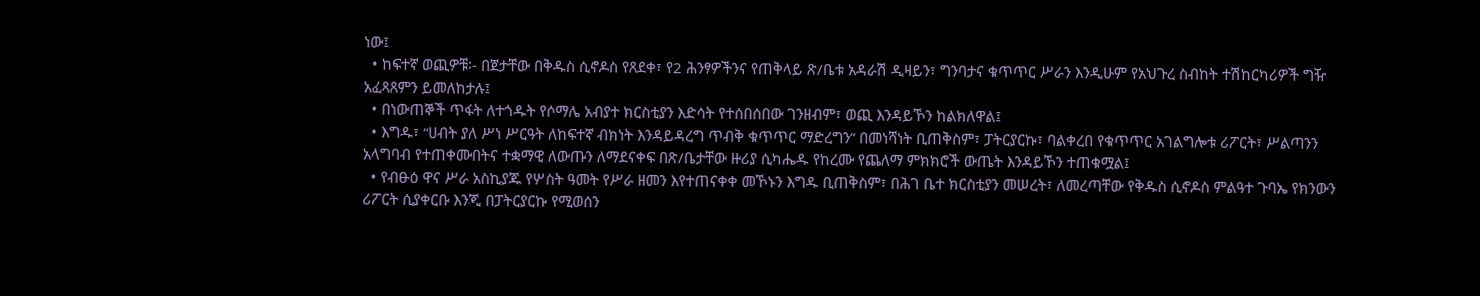ነው፤
  • ከፍተኛ ወጪዎቹ፡- በጀታቸው በቅዱስ ሲኖዶስ የጸደቀ፣ የ2 ሕንፃዎችንና የጠቅላይ ጽ/ቤቱ አዳራሽ ዲዛይን፣ ግንባታና ቁጥጥር ሥራን እንዲሁም የአህጉረ ስብከት ተሽከርካሪዎች ግዥ አፈጻጸምን ይመለከታሉ፤
  • በነውጠኞች ጥፋት ለተጎዱት የሶማሌ አብያተ ክርስቲያን እድሳት የተሰበሰበው ገንዘብም፣ ወጪ እንዳይኾን ከልክለዋል፤
  • እግዱ፣ “ሀብት ያለ ሥነ ሥርዓት ለከፍተኛ ብክነት እንዳይዳረግ ጥብቅ ቁጥጥር ማድረግን” በመነሻነት ቢጠቅስም፣ ፓትርያርኩ፣ ባልቀረበ የቁጥጥር አገልግሎቱ ሪፖርት፣ ሥልጣንን አላግባብ የተጠቀሙበትና ተቋማዊ ለውጡን ለማደናቀፍ በጽ/ቤታቸው ዙሪያ ሲካሔዱ የከረሙ የጨለማ ምክክሮች ውጤት እንዳይኾን ተጠቁሟል፤
  • የብፁዕ ዋና ሥራ አስኪያጁ የሦስት ዓመት የሥራ ዘመን እየተጠናቀቀ መኾኑን እግዱ ቢጠቅስም፣ በሕገ ቤተ ክርስቲያን መሠረት፣ ለመረጣቸው የቅዱስ ሲኖዶስ ምልዓተ ጉባኤ የክንውን ሪፖርት ሲያቀርቡ እንጂ በፓትርያርኩ የሚወሰን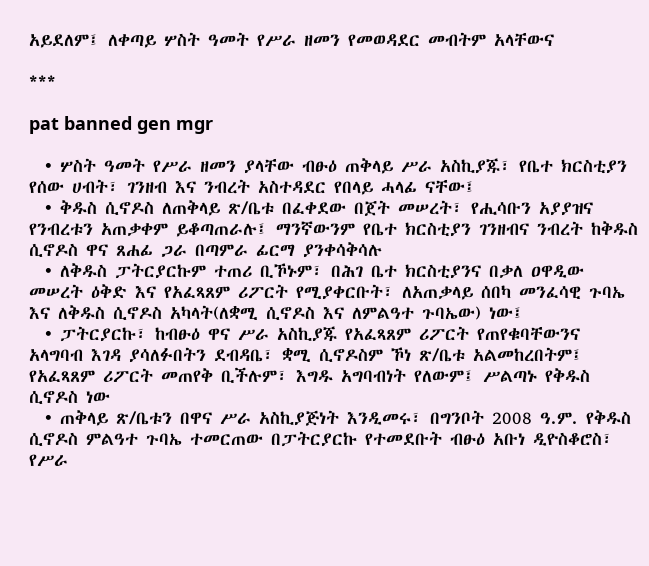አይደለም፤ ለቀጣይ ሦስት ዓመት የሥራ ዘመን የመወዳደር መብትም አላቸውና

***

pat banned gen mgr

  • ሦስት ዓመት የሥራ ዘመን ያላቸው ብፁዕ ጠቅላይ ሥራ አስኪያጁ፣ የቤተ ክርስቲያን የሰው ሀብት፣ ገንዘብ እና ንብረት አስተዳደር የበላይ ሓላፊ ናቸው፤
  • ቅዱስ ሲኖዶስ ለጠቅላይ ጽ/ቤቱ በፈቀደው በጀት መሠረት፣ የሒሳቡን አያያዝና የንብረቱን አጠቃቀም ይቆጣጠራሉ፤ ማንኛውንም የቤተ ክርስቲያን ገንዘብና ንብረት ከቅዱስ ሲኖዶስ ዋና ጸሐፊ ጋራ በጣምራ ፊርማ ያንቀሳቅሳሉ
  • ለቅዱስ ፓትርያርኩም ተጠሪ ቢኾኑም፣ በሕገ ቤተ ክርስቲያንና በቃለ ዐዋዲው መሠረት ዕቅድ እና የአፈጻጸም ሪፖርት የሚያቀርቡት፣ ለአጠቃላይ ሰበካ መንፈሳዊ ጉባኤ እና ለቅዱስ ሲኖዶስ አካላት(ለቋሚ ሲኖዶስ እና ለምልዓተ ጉባኤው) ነው፤
  • ፓትርያርኩ፣ ከብፁዕ ዋና ሥራ አስኪያጁ የአፈጻጸም ሪፖርት የጠየቁባቸውንና አላግባብ እገዳ ያሳለፉበትን ደብዳቤ፣ ቋሚ ሲኖዶስም ኾነ ጽ/ቤቱ አልመከረበትም፤ የአፈጻጸም ሪፖርት መጠየቅ ቢችሉም፣ እግዱ አግባብነት የለውም፤ ሥልጣኑ የቅዱስ ሲኖዶስ ነው
  • ጠቅላይ ጽ/ቤቱን በዋና ሥራ አስኪያጅነት እንዲመሩ፣ በግንቦት 2008 ዓ.ም. የቅዱስ ሲኖዶስ ምልዓተ ጉባኤ ተመርጠው በፓትርያርኩ የተመደቡት ብፁዕ አቡነ ዲዮስቆሮስ፣ የሥራ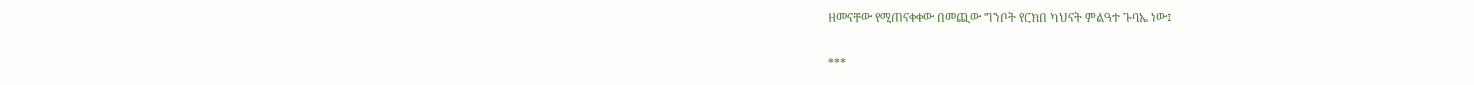ዘመናቸው የሚጠናቀቀው በመጪው ግንቦት የርክበ ካህናት ምልዓተ ጉባኤ ነው፤

***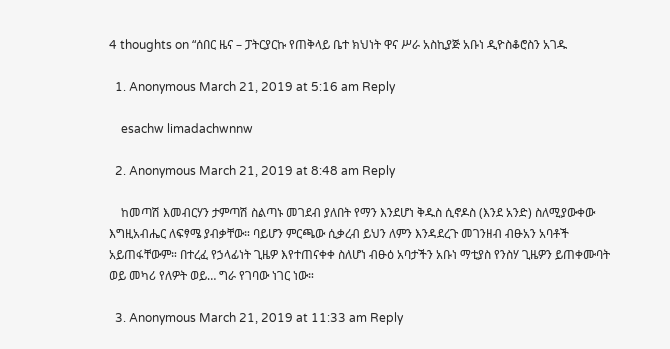4 thoughts on “ሰበር ዜና – ፓትርያርኩ የጠቅላይ ቤተ ክህነት ዋና ሥራ አስኪያጅ አቡነ ዲዮስቆሮስን አገዱ

  1. Anonymous March 21, 2019 at 5:16 am Reply

    esachw limadachwnnw

  2. Anonymous March 21, 2019 at 8:48 am Reply

    ከመጣሽ እመብርሃን ታምጣሽ ስልጣኑ መገደብ ያለበት የማን እንደሆነ ቅዱስ ሲኖዶስ (እንደ አንድ) ስለሚያውቀው እግዚአብሔር ለፍፃሜ ያብቃቸው። ባይሆን ምርጫው ሲቃረብ ይህን ለምን እንዳደረጉ መገንዘብ ብፁአን አባቶች አይጠፋቸውም። በተረፈ የኃላፊነት ጊዜዎ እየተጠናቀቀ ስለሆነ ብፁዕ አባታችን አቡነ ማቲያስ የንስሃ ጊዜዎን ይጠቀሙባት ወይ መካሪ የለዎት ወይ… ግራ የገባው ነገር ነው።

  3. Anonymous March 21, 2019 at 11:33 am Reply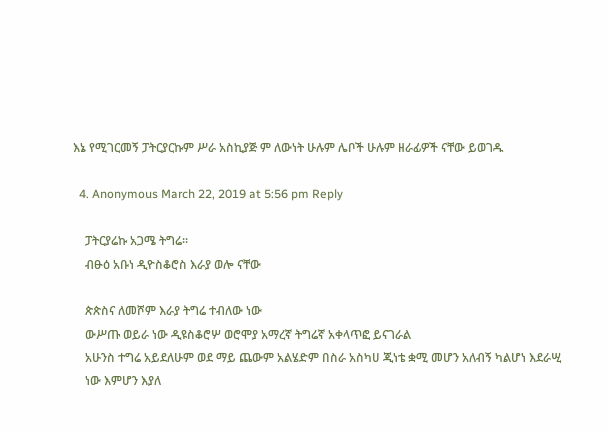እኔ የሚገርመኝ ፓትርያርኩም ሥራ አስኪያጅ ም ለውነት ሁሉም ሌቦች ሁሉም ዘራፊዎች ናቸው ይወገዱ

  4. Anonymous March 22, 2019 at 5:56 pm Reply

    ፓትርያሬኩ አጋሜ ትግሬ።
    ብፁዕ አቡነ ዲዮስቆሮስ እራያ ወሎ ናቸው

    ጵጵስና ለመሾም እራያ ትግሬ ተብለው ነው
    ውሥጡ ወይራ ነው ዲዩስቆሮሦ ወሮሞያ አማረኛ ትግሬኛ አቀላጥፎ ይናገራል
    አሁንስ ተግሬ አይደለሁም ወደ ማይ ጨውም አልሄድም በስራ አስካሀ ጂነቴ ቋሚ መሆን አለብኝ ካልሆነ እደራሢ
    ነው እምሆን እያለ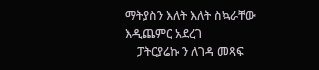ማትያስን እለት እለት ስኳራቸው እዲጨምር አደረገ
    ፓትርያሬኩ ን ለገዳ መጻፍ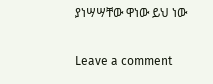ያነሣሣቸው ዋነው ይህ ነው

Leave a comment